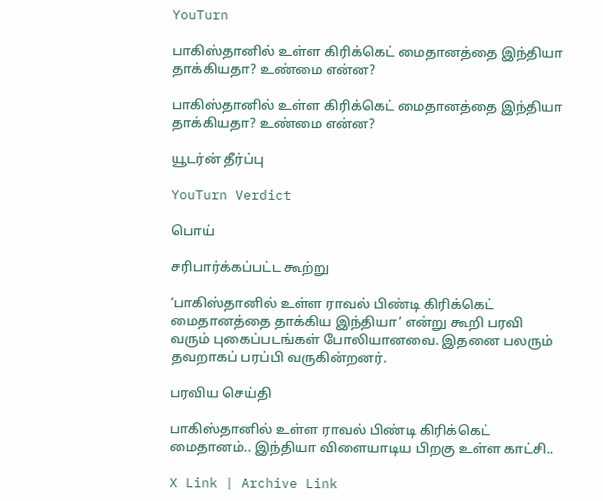YouTurn

பாகிஸ்தானில் உள்ள கிரிக்கெட் மைதானத்தை இந்தியா தாக்கியதா? உண்மை என்ன?

பாகிஸ்தானில் உள்ள கிரிக்கெட் மைதானத்தை இந்தியா தாக்கியதா? உண்மை என்ன?

யூடர்ன் தீர்ப்பு

YouTurn Verdict

பொய்

சரிபார்க்கப்பட்ட கூற்று

‘பாகிஸ்தானில் உள்ள ராவல் பிண்டி கிரிக்கெட் மைதானத்தை தாக்கிய இந்தியா’ என்று கூறி பரவி வரும் புகைப்படங்கள் போலியானவை. இதனை பலரும் தவறாகப் பரப்பி வருகின்றனர்.

பரவிய செய்தி

பாகிஸ்தானில் உள்ள ராவல் பிண்டி கிரிக்கெட் மைதானம்.. இந்தியா விளையாடிய பிறகு உள்ள காட்சி..

X Link | Archive Link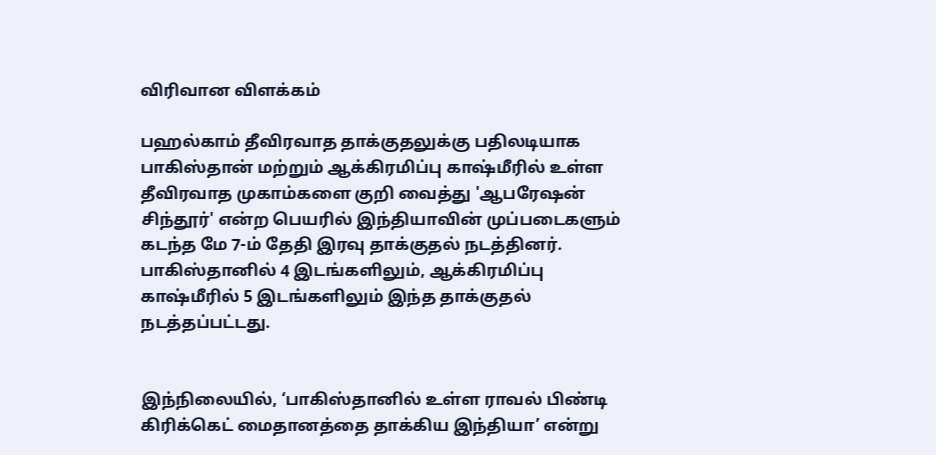விரிவான விளக்கம்

பஹல்காம் தீவிரவாத தாக்குதலுக்கு பதிலடியாக பாகிஸ்தான் மற்றும் ஆக்கிரமிப்பு காஷ்மீரில் உள்ள தீவிரவாத முகாம்களை குறி வைத்து 'ஆபரேஷன் சிந்தூர்' என்ற பெயரில் இந்தியாவின் முப்படைகளும் கடந்த மே 7-ம் தேதி இரவு தாக்குதல் நடத்தினர். பாகிஸ்தானில் 4 இடங்களிலும், ஆக்கிரமிப்பு காஷ்மீரில் 5 இடங்களிலும் இந்த தாக்குதல் நடத்தப்பட்டது.


இந்நிலையில், ‘பாகிஸ்தானில் உள்ள ராவல் பிண்டி கிரிக்கெட் மைதானத்தை தாக்கிய இந்தியா’ என்று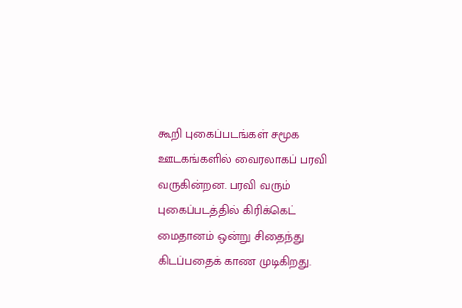கூறி புகைப்படங்கள் சமூக ஊடகங்களில் வைரலாகப் பரவி வருகின்றன. பரவி வரும் புகைப்படத்தில் கிரிக்கெட் மைதானம் ஒன்று சிதைந்து கிடப்பதைக் காண முடிகிறது.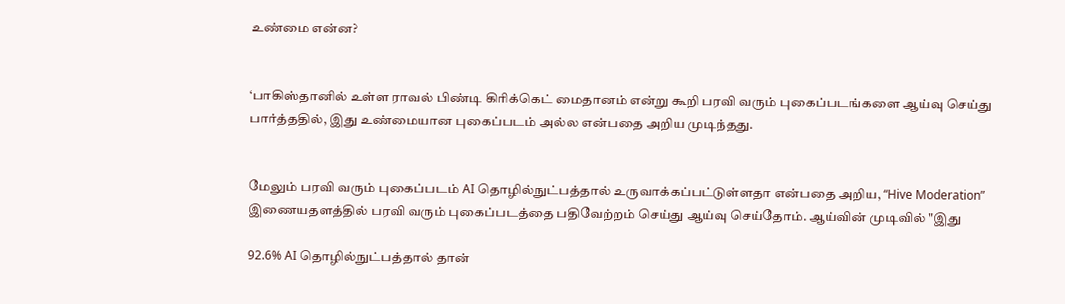உண்மை என்ன?


‘பாகிஸ்தானில் உள்ள ராவல் பிண்டி கிரிக்கெட் மைதானம் என்று கூறி பரவி வரும் புகைப்படங்களை ஆய்வு செய்து பார்த்ததில், இது உண்மையான புகைப்படம் அல்ல என்பதை அறிய முடிந்தது.


மேலும் பரவி வரும் புகைப்படம் AI தொழில்நுட்பத்தால் உருவாக்கப்பட்டுள்ளதா என்பதை அறிய, “Hive Moderation” இணையதளத்தில் பரவி வரும் புகைப்படத்தை பதிவேற்றம் செய்து ஆய்வு செய்தோம். ஆய்வின் முடிவில் "இது

92.6% AI தொழில்நுட்பத்தால் தான்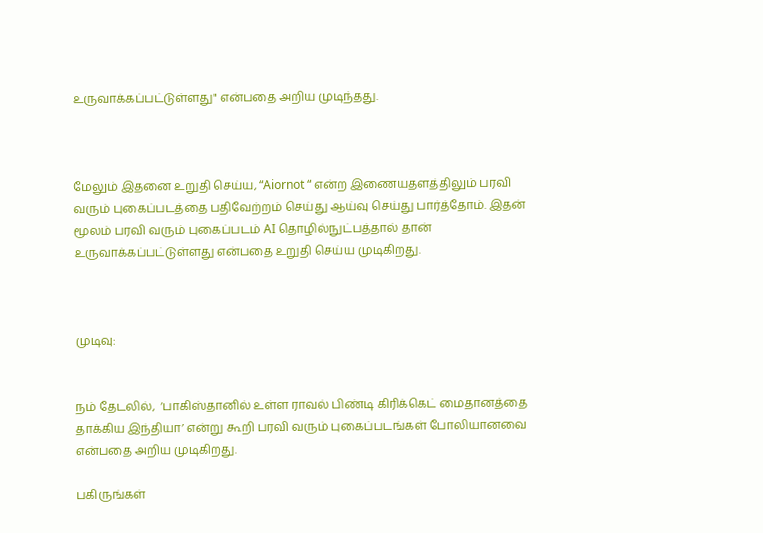உருவாக்கப்பட்டுள்ளது" என்பதை அறிய முடிந்தது.



மேலும் இதனை உறுதி செய்ய, “Aiornot “ என்ற இணையதளத்திலும் பரவி வரும் புகைப்படத்தை பதிவேற்றம் செய்து ஆய்வு செய்து பார்த்தோம். இதன் மூலம் பரவி வரும் புகைப்படம் AI தொழில்நுட்பத்தால் தான் உருவாக்கப்பட்டுள்ளது என்பதை உறுதி செய்ய முடிகிறது.



முடிவு:


நம் தேடலில்,  ‘பாகிஸ்தானில் உள்ள ராவல் பிண்டி கிரிக்கெட் மைதானத்தை தாக்கிய இந்தியா’ என்று கூறி பரவி வரும் புகைப்படங்கள் போலியானவை என்பதை அறிய முடிகிறது.

பகிருங்கள்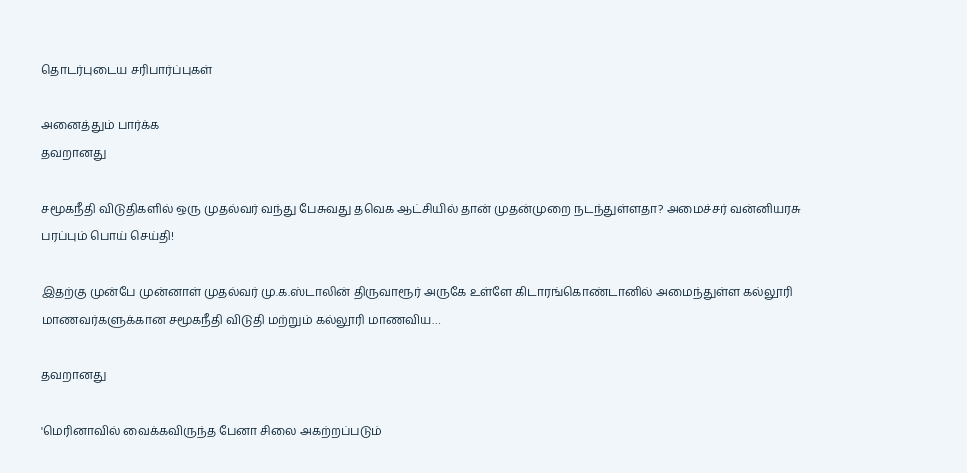தொடர்புடைய சரிபார்ப்புகள்

அனைத்தும் பார்க்க
தவறானது

சமூகநீதி விடுதிகளில் ஒரு முதல்வர் வந்து பேசுவது தவெக ஆட்சியில் தான் முதன்முறை நடந்துள்ளதா? அமைச்சர் வன்னியரசு பரப்பும் பொய் செய்தி!

இதற்கு முன்பே முன்னாள் முதல்வர் மு.க.ஸ்டாலின் திருவாரூர் அருகே உள்ளே கிடாரங்கொண்டானில் அமைந்துள்ள கல்லூரி மாணவர்களுக்கான சமூகநீதி விடுதி மற்றும் கல்லூரி மாணவிய…

தவறானது

'மெரினாவில் வைக்கவிருந்த பேனா சிலை அகற்றப்படும்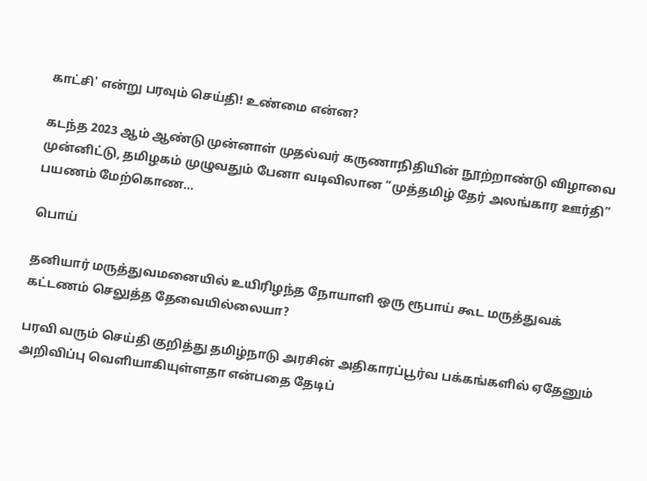காட்சி' என்று பரவும் செய்தி! உண்மை என்ன?

கடந்த 2023 ஆம் ஆண்டு முன்னாள் முதல்வர் கருணாநிதியின் நூற்றாண்டு விழாவை முன்னிட்டு, தமிழகம் முழுவதும் பேனா வடிவிலான “முத்தமிழ் தேர் அலங்கார ஊர்தி” பயணம் மேற்கொண…

பொய்

தனியார் மருத்துவமனையில் உயிரிழந்த நோயாளி ஒரு ரூபாய் கூட மருத்துவக் கட்டணம் செலுத்த தேவையில்லையா?

பரவி வரும் செய்தி குறித்து தமிழ்நாடு அரசின் அதிகாரப்பூர்வ பக்கங்களில் ஏதேனும் அறிவிப்பு வெளியாகியுள்ளதா என்பதை தேடிப்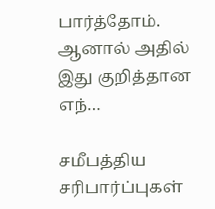பார்த்தோம். ஆனால் அதில் இது குறித்தான எந்…

சமீபத்திய சரிபார்ப்புகள்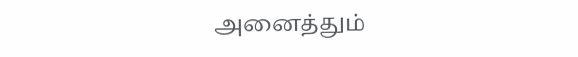அனைத்தும்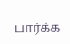பார்க்க